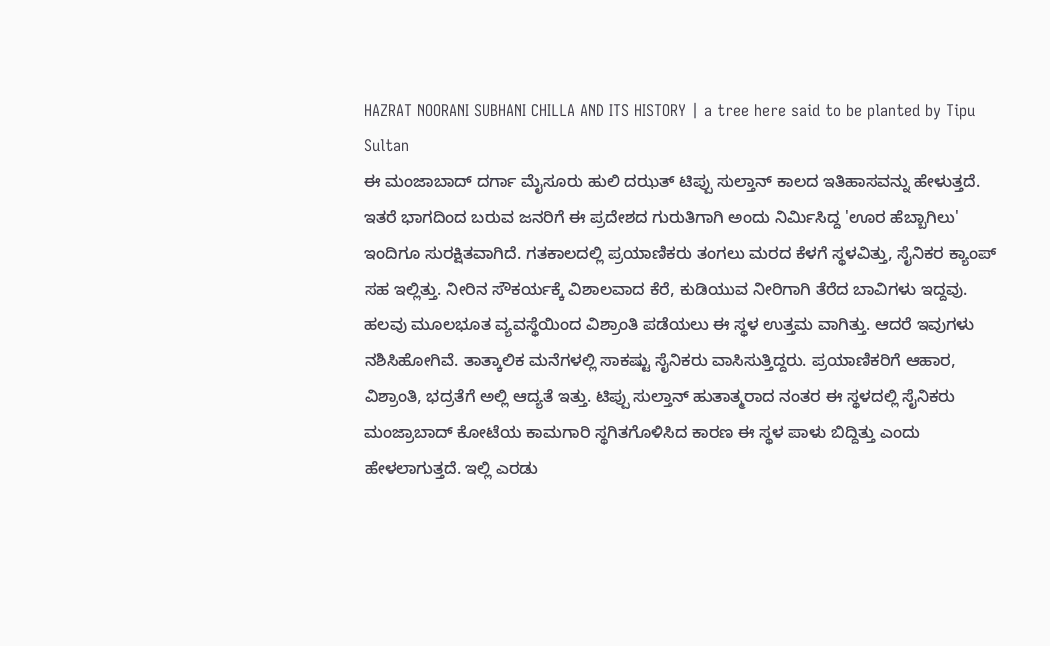HAZRAT NOORANI SUBHANI CHILLA AND ITS HISTORY | a tree here said to be planted by Tipu Sultan
ಈ ಮಂಜಾಬಾದ್ ದರ್ಗಾ ಮೈಸೂರು ಹುಲಿ ದಝತ್ ಟಿಪ್ಪು ಸುಲ್ತಾನ್ ಕಾಲದ ಇತಿಹಾಸವನ್ನು ಹೇಳುತ್ತದೆ. ಇತರೆ ಭಾಗದಿಂದ ಬರುವ ಜನರಿಗೆ ಈ ಪ್ರದೇಶದ ಗುರುತಿಗಾಗಿ ಅಂದು ನಿರ್ಮಿಸಿದ್ದ 'ಊರ ಹೆಬ್ಬಾಗಿಲು' ಇಂದಿಗೂ ಸುರಕ್ಷಿತವಾಗಿದೆ. ಗತಕಾಲದಲ್ಲಿ ಪ್ರಯಾಣಿಕರು ತಂಗಲು ಮರದ ಕೆಳಗೆ ಸ್ಥಳವಿತ್ತು, ಸೈನಿಕರ ಕ್ಯಾಂಪ್ ಸಹ ಇಲ್ಲಿತ್ತು. ನೀರಿನ ಸೌಕರ್ಯಕ್ಕೆ ವಿಶಾಲವಾದ ಕೆರೆ, ಕುಡಿಯುವ ನೀರಿಗಾಗಿ ತೆರೆದ ಬಾವಿಗಳು ಇದ್ದವು. ಹಲವು ಮೂಲಭೂತ ವ್ಯವಸ್ಥೆಯಿಂದ ವಿಶ್ರಾಂತಿ ಪಡೆಯಲು ಈ ಸ್ಥಳ ಉತ್ತಮ ವಾಗಿತ್ತು. ಆದರೆ ಇವುಗಳು ನಶಿಸಿಹೋಗಿವೆ. ತಾತ್ಕಾಲಿಕ ಮನೆಗಳಲ್ಲಿ ಸಾಕಷ್ಟು ಸೈನಿಕರು ವಾಸಿಸುತ್ತಿದ್ದರು. ಪ್ರಯಾಣಿಕರಿಗೆ ಆಹಾರ, ವಿಶ್ರಾಂತಿ, ಭದ್ರತೆಗೆ ಅಲ್ಲಿ ಆದ್ಯತೆ ಇತ್ತು. ಟಿಪ್ಪು ಸುಲ್ತಾನ್ ಹುತಾತ್ಮರಾದ ನಂತರ ಈ ಸ್ಥಳದಲ್ಲಿ ಸೈನಿಕರು ಮಂಜ್ರಾಬಾದ್ ಕೋಟೆಯ ಕಾಮಗಾರಿ ಸ್ಥಗಿತಗೊಳಿಸಿದ ಕಾರಣ ಈ ಸ್ಥಳ ಪಾಳು ಬಿದ್ದಿತ್ತು ಎಂದು ಹೇಳಲಾಗುತ್ತದೆ. ಇಲ್ಲಿ ಎರಡು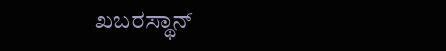ಖಬರಸ್ಥಾನ್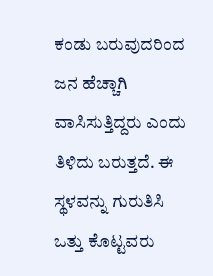ಕಂಡು ಬರುವುದರಿಂದ ಜನ ಹೆಚ್ಚಾಗಿ ವಾಸಿಸುತ್ತಿದ್ದರು ಎಂದು ತಿಳಿದು ಬರುತ್ತದೆ. ಈ ಸ್ಥಳವನ್ನು ಗುರುತಿಸಿ ಒತ್ತು ಕೊಟ್ಟವರು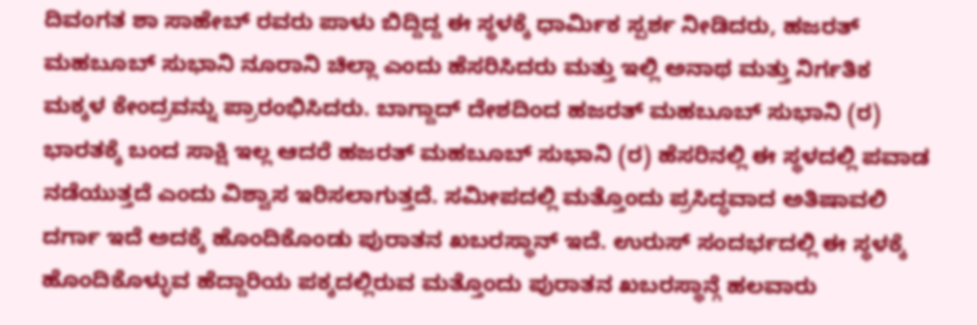ದಿವಂಗತ ಶಾ ಸಾಹೇಬ್ ರವರು ಪಾಳು ಬಿದ್ದಿದ್ದ ಈ ಸ್ಥಳಕ್ಕೆ ಧಾರ್ಮಿಕ ಸ್ಪರ್ಶ ನೀಡಿದರು, ಹಜರತ್ ಮಹಬೂಬ್ ಸುಭಾನಿ ನೂರಾನಿ ಚಿಲ್ಲಾ ಎಂದು ಹೆಸರಿಸಿದರು ಮತ್ತು ಇಲ್ಲಿ ಅನಾಥ ಮತ್ತು ನಿರ್ಗತಿಕ ಮಕ್ಕಳ ಕೇಂದ್ರವನ್ನು ಪ್ರಾರಂಭಿಸಿದರು. ಬಾಗ್ದಾದ್ ದೇಶದಿಂದ ಹಜರತ್ ಮಹಬೂಬ್ ಸುಭಾನಿ (ರ) ಭಾರತಕ್ಕೆ ಬಂದ ಸಾಕ್ಷಿ ಇಲ್ಲ ಆದರೆ ಹಜರತ್ ಮಹಬೂಬ್ ಸುಭಾನಿ (ರ) ಹೆಸರಿನಲ್ಲಿ ಈ ಸ್ಥಳದಲ್ಲಿ ಪವಾಡ ನಡೆಯುತ್ತದೆ ಎಂದು ವಿಶ್ವಾಸ ಇರಿಸಲಾಗುತ್ತದೆ. ಸಮೀಪದಲ್ಲಿ ಮತ್ತೊಂದು ಪ್ರಸಿದ್ಧವಾದ ಅತಿಷಾವಲಿ ದರ್ಗಾ ಇದೆ ಅದಕ್ಕೆ ಹೊಂದಿಕೊಂಡು ಪುರಾತನ ಖಬರಸ್ಥಾನ್ ಇದೆ. ಉರುಸ್ ಸಂದರ್ಭದಲ್ಲಿ ಈ ಸ್ಥಳಕ್ಕೆ ಹೊಂದಿಕೊಳ್ಳುವ ಹೆದ್ದಾರಿಯ ಪಕ್ಕದಲ್ಲಿರುವ ಮತ್ತೊಂದು ಪುರಾತನ ಖಬರಸ್ಥಾನ್ಗೆ ಹಲವಾರು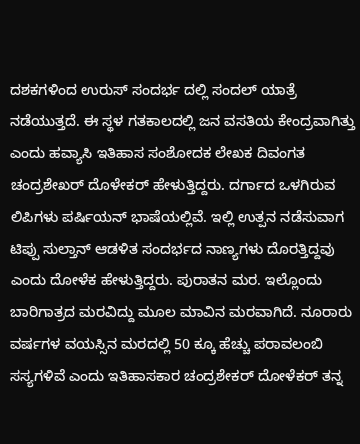ದಶಕಗಳಿಂದ ಉರುಸ್ ಸಂದರ್ಭ ದಲ್ಲಿ ಸಂದಲ್ ಯಾತ್ರೆ ನಡೆಯುತ್ತದೆ. ಈ ಸ್ಥಳ ಗತಕಾಲದಲ್ಲಿ ಜನ ವಸತಿಯ ಕೇಂದ್ರವಾಗಿತ್ತು ಎಂದು ಹವ್ಯಾಸಿ ಇತಿಹಾಸ ಸಂಶೋದಕ ಲೇಖಕ ದಿವಂಗತ ಚಂದ್ರಶೇಖರ್ ದೊಳೇಕರ್ ಹೇಳುತ್ತಿದ್ದರು. ದರ್ಗಾದ ಒಳಗಿರುವ ಲಿಪಿಗಳು ಪರ್ಷಿಯನ್ ಭಾಷೆಯಲ್ಲಿವೆ. ಇಲ್ಲಿ ಉತ್ಪನ ನಡೆಸುವಾಗ ಟಿಪ್ಪು ಸುಲ್ತಾನ್ ಆಡಳಿತ ಸಂದರ್ಭದ ನಾಣ್ಯಗಳು ದೊರತ್ತಿದ್ದವು ಎಂದು ದೋಳೆಕ ಹೇಳುತ್ತಿದ್ದರು. ಪುರಾತನ ಮರ. ಇಲ್ಲೊಂದು ಬಾರಿಗಾತ್ರದ ಮರವಿದ್ದು ಮೂಲ ಮಾವಿನ ಮರವಾಗಿದೆ. ನೂರಾರು ವರ್ಷಗಳ ವಯಸ್ಸಿನ ಮರದಲ್ಲಿ 50 ಕ್ಕೂ ಹೆಚ್ಚು ಪರಾವಲಂಬಿ ಸಸ್ಯಗಳಿವೆ ಎಂದು ಇತಿಹಾಸಕಾರ ಚಂದ್ರಶೇಕರ್ ದೋಳೆಕರ್ ತನ್ನ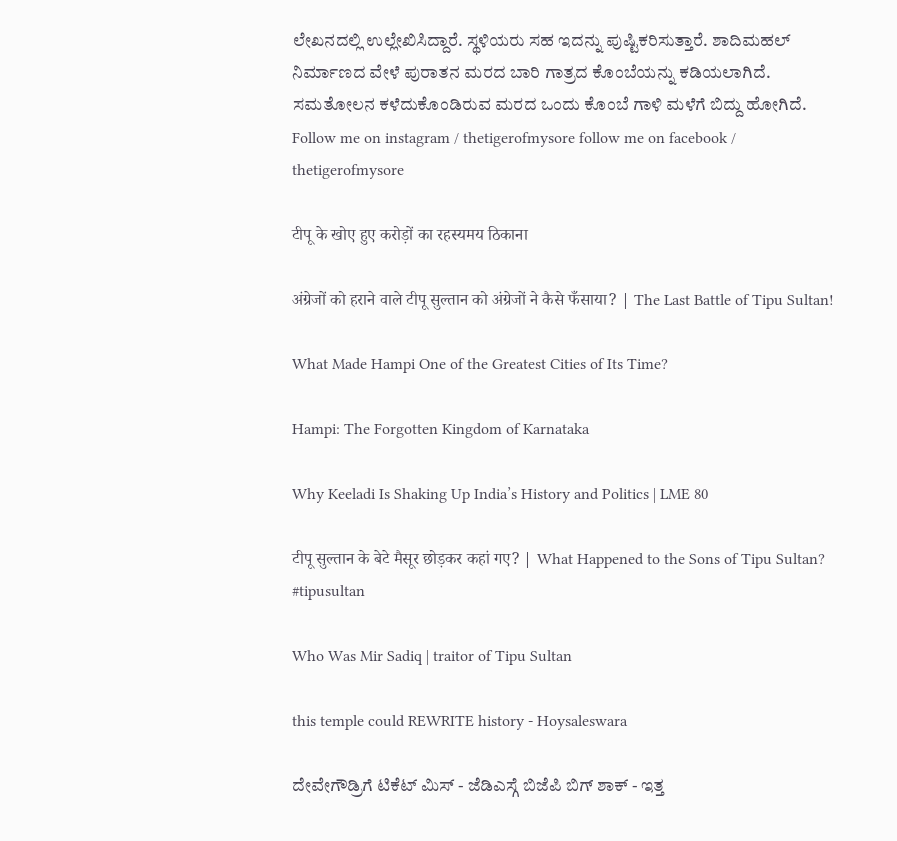ಲೇಖನದಲ್ಲಿ ಉಲ್ಲೇಖಿಸಿದ್ದಾರೆ. ಸ್ಥಳಿಯರು ಸಹ ಇದನ್ನು ಪುಷ್ಟಿಕರಿಸುತ್ತಾರೆ. ಶಾದಿಮಹಲ್ ನಿರ್ಮಾಣದ ವೇಳೆ ಪುರಾತನ ಮರದ ಬಾರಿ ಗಾತ್ರದ ಕೊಂಬೆಯನ್ನು ಕಡಿಯಲಾಗಿದೆ. ಸಮತೋಲನ ಕಳೆದುಕೊಂಡಿರುವ ಮರದ ಒಂದು ಕೊಂಬೆ ಗಾಳಿ ಮಳೆಗೆ ಬಿದ್ದು ಹೋಗಿದೆ. Follow me on instagram / thetigerofmysore follow me on facebook / thetigerofmysore

टीपू के खोए हुए करोड़ों का रहस्यमय ठिकाना

अंग्रेजों को हराने वाले टीपू सुल्तान को अंग्रेजों ने कैसे फँसाया? | The Last Battle of Tipu Sultan!

What Made Hampi One of the Greatest Cities of Its Time?

Hampi: The Forgotten Kingdom of Karnataka

Why Keeladi Is Shaking Up India’s History and Politics | LME 80

टीपू सुल्तान के बेटे मैसूर छोड़कर कहां गए? | What Happened to the Sons of Tipu Sultan? #tipusultan

Who Was Mir Sadiq | traitor of Tipu Sultan

this temple could REWRITE history - Hoysaleswara

ದೇವೇಗೌಡ್ರಿಗೆ ಟಿಕೆಟ್ ಮಿಸ್ - ಜೆಡಿಎಸ್ಗೆ ಬಿಜೆಪಿ ಬಿಗ್ ಶಾಕ್ - ಇತ್ತ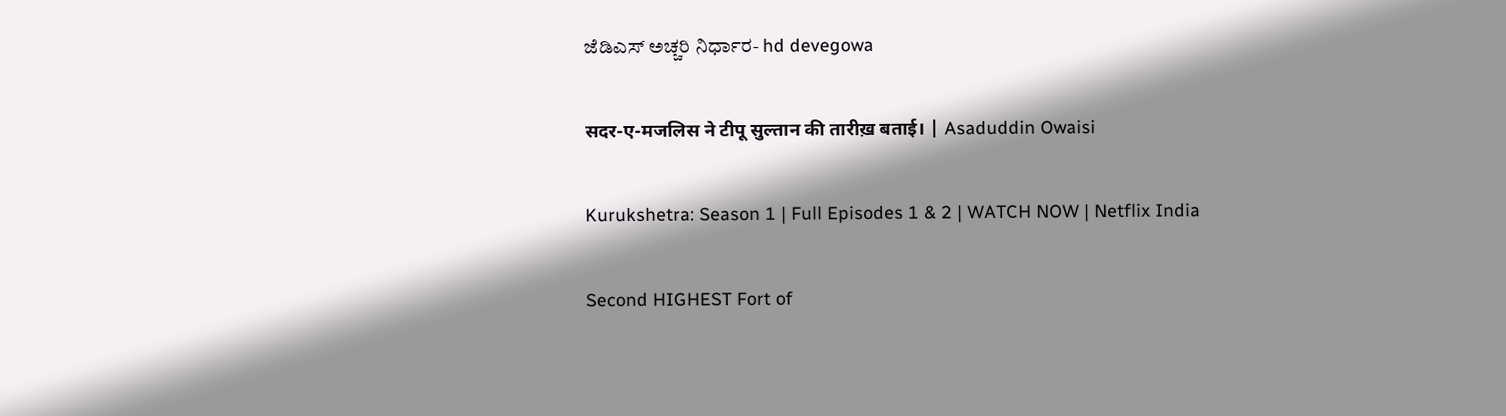ಜೆಡಿಎಸ್ ಅಚ್ಚರಿ ನಿರ್ಧಾರ- hd devegowa

सदर-ए-मजलिस ने टीपू सुल्तान की तारीख़ बताई। | Asaduddin Owaisi

Kurukshetra: Season 1 | Full Episodes 1 & 2 | WATCH NOW | Netflix India

Second HIGHEST Fort of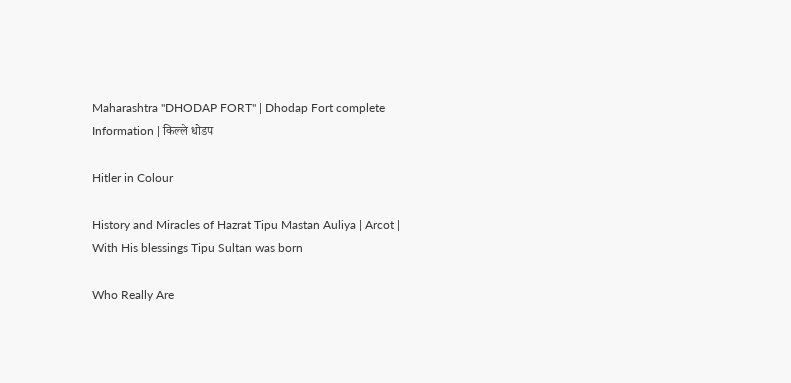Maharashtra "DHODAP FORT" | Dhodap Fort complete Information | किल्ले धोडप

Hitler in Colour

History and Miracles of Hazrat Tipu Mastan Auliya | Arcot | With His blessings Tipu Sultan was born

Who Really Are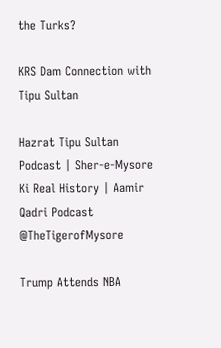the Turks?

KRS Dam Connection with Tipu Sultan

Hazrat Tipu Sultan Podcast | Sher-e-Mysore Ki Real History | Aamir Qadri Podcast @TheTigerofMysore

Trump Attends NBA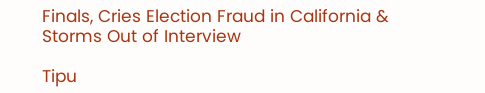Finals, Cries Election Fraud in California & Storms Out of Interview

Tipu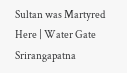Sultan was Martyred Here | Water Gate Srirangapatna